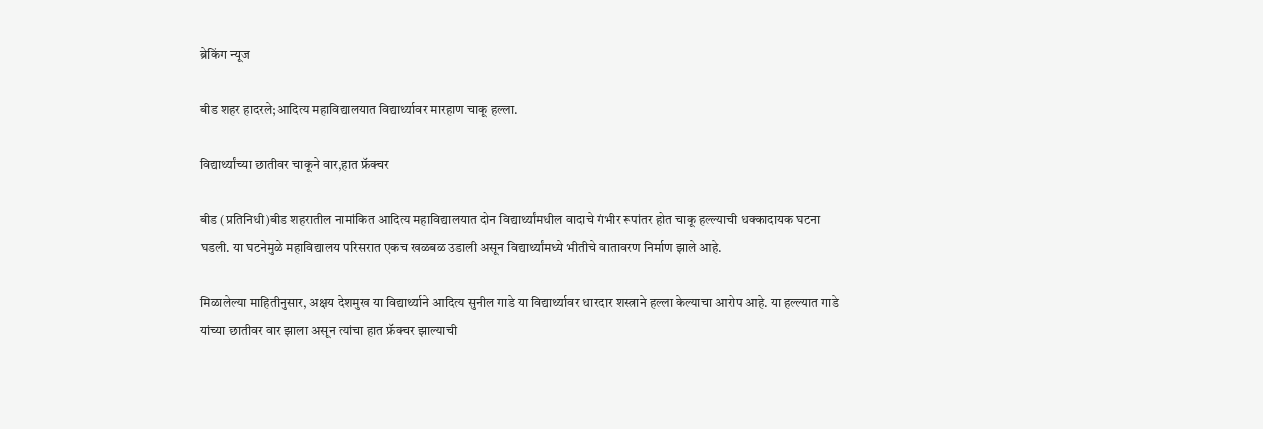ब्रेकिंग न्यूज

बीड शहर हादरले;आदित्य महाविद्यालयात विद्यार्थ्यावर मारहाण चाकू हल्ला.

विद्यार्थ्यांच्या छातीवर चाकूने वार,हात फ्रॅक्चर

बीड (प्रतिनिधी)बीड शहरातील नामांकित आदित्य महाविद्यालयात दोन विद्यार्थ्यांमधील वादाचे गंभीर रूपांतर होत चाकू हल्ल्याची धक्कादायक घटना घडली. या घटनेमुळे महाविद्यालय परिसरात एकच खळबळ उडाली असून विद्यार्थ्यांमध्ये भीतीचे वातावरण निर्माण झाले आहे.

मिळालेल्या माहितीनुसार, अक्षय देशमुख या विद्यार्थ्याने आदित्य सुनील गाडे या विद्यार्थ्यावर धारदार शस्त्राने हल्ला केल्याचा आरोप आहे. या हल्ल्यात गाडे यांच्या छातीवर वार झाला असून त्यांचा हात फ्रॅक्चर झाल्याची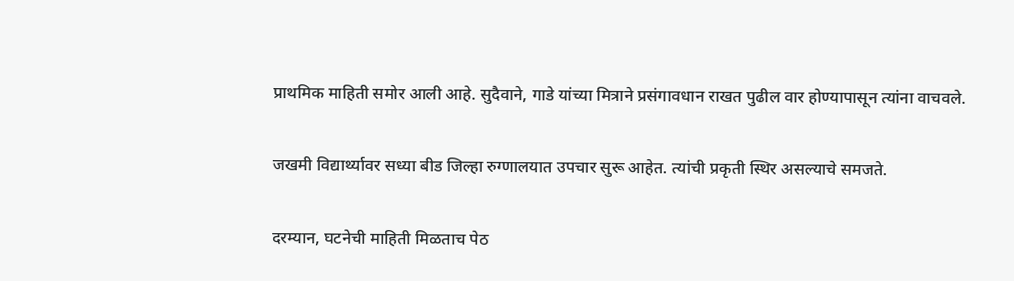प्राथमिक माहिती समोर आली आहे. सुदैवाने, गाडे यांच्या मित्राने प्रसंगावधान राखत पुढील वार होण्यापासून त्यांना वाचवले.

जखमी विद्यार्थ्यावर सध्या बीड जिल्हा रुग्णालयात उपचार सुरू आहेत. त्यांची प्रकृती स्थिर असल्याचे समजते.

दरम्यान, घटनेची माहिती मिळताच पेठ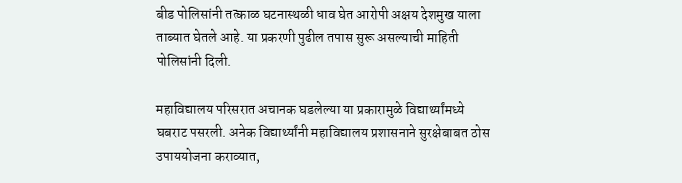बीड पोलिसांनी तत्काळ घटनास्थळी धाव घेत आरोपी अक्षय देशमुख याला ताब्यात घेतले आहे. या प्रकरणी पुढील तपास सुरू असल्याची माहिती पोलिसांनी दिली.

महाविद्यालय परिसरात अचानक घडलेल्या या प्रकारामुळे विद्यार्थ्यांमध्ये घबराट पसरली. अनेक विद्यार्थ्यांनी महाविद्यालय प्रशासनाने सुरक्षेबाबत ठोस उपाययोजना कराव्यात,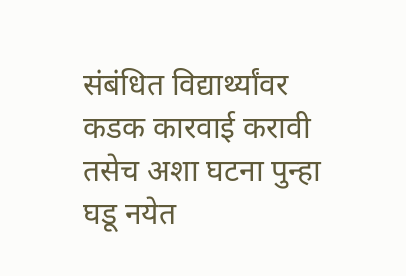संबंधित विद्यार्थ्यांवर कडक कारवाई करावी तसेच अशा घटना पुन्हा घडू नयेत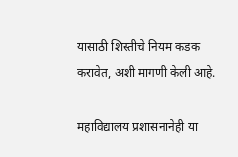यासाठी शिस्तीचे नियम कडक करावेत, अशी मागणी केली आहे.

महाविद्यालय प्रशासनानेही या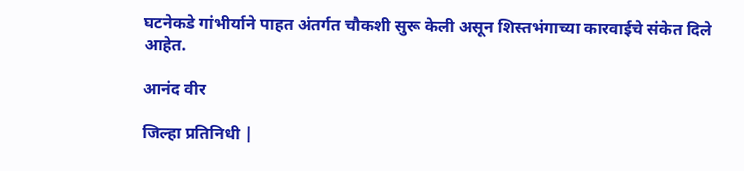घटनेकडे गांभीर्याने पाहत अंतर्गत चौकशी सुरू केली असून शिस्तभंगाच्या कारवाईचे संकेत दिले आहेत.

आनंद वीर

जिल्हा प्रतिनिधी |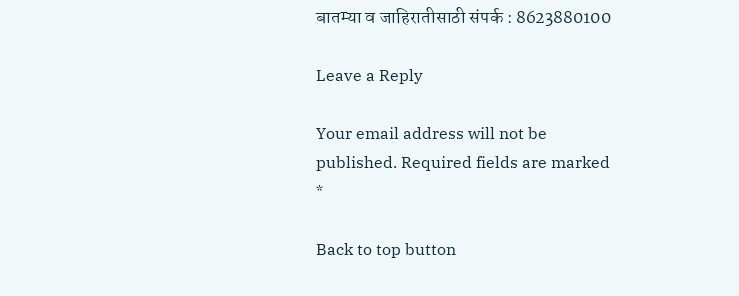बातम्या व जाहिरातीसाठी संपर्क : 8623880100

Leave a Reply

Your email address will not be published. Required fields are marked *

Back to top button